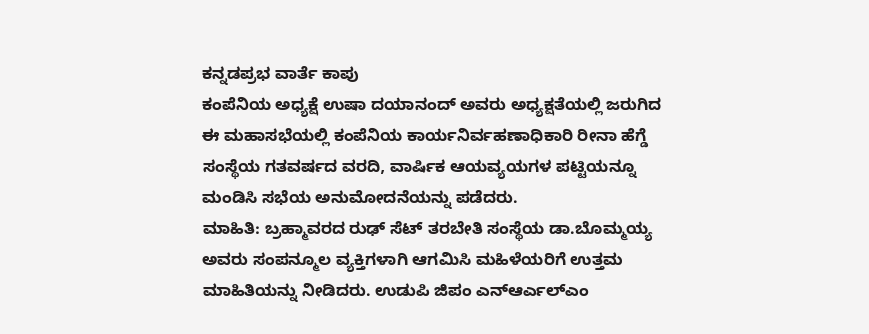ಕನ್ನಡಪ್ರಭ ವಾರ್ತೆ ಕಾಪು
ಕಂಪೆನಿಯ ಅಧ್ಯಕ್ಷೆ ಉಷಾ ದಯಾನಂದ್ ಅವರು ಅಧ್ಯಕ್ಷತೆಯಲ್ಲಿ ಜರುಗಿದ ಈ ಮಹಾಸಭೆಯಲ್ಲಿ ಕಂಪೆನಿಯ ಕಾರ್ಯನಿರ್ವಹಣಾಧಿಕಾರಿ ರೀನಾ ಹೆಗ್ಡೆ ಸಂಸ್ಥೆಯ ಗತವರ್ಷದ ವರದಿ, ವಾರ್ಷಿಕ ಆಯವ್ಯಯಗಳ ಪಟ್ಟಿಯನ್ನೂ ಮಂಡಿಸಿ ಸಭೆಯ ಅನುಮೋದನೆಯನ್ನು ಪಡೆದರು.
ಮಾಹಿತಿ: ಬ್ರಹ್ಮಾವರದ ರುಢ್ ಸೆಟ್ ತರಬೇತಿ ಸಂಸ್ಥೆಯ ಡಾ.ಬೊಮ್ಮಯ್ಯ ಅವರು ಸಂಪನ್ಮೂಲ ವ್ಯಕ್ತಿಗಳಾಗಿ ಆಗಮಿಸಿ ಮಹಿಳೆಯರಿಗೆ ಉತ್ತಮ ಮಾಹಿತಿಯನ್ನು ನೀಡಿದರು. ಉಡುಪಿ ಜಿಪಂ ಎನ್ಆರ್ಎಲ್ಎಂ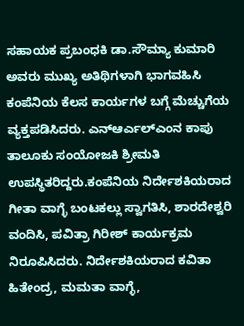ಸಹಾಯಕ ಪ್ರಬಂಧಕಿ ಡಾ.ಸೌಮ್ಯಾ ಕುಮಾರಿ ಅವರು ಮುಖ್ಯ ಅತಿಥಿಗಳಾಗಿ ಭಾಗವಹಿಸಿ ಕಂಪೆನಿಯ ಕೆಲಸ ಕಾರ್ಯಗಳ ಬಗ್ಗೆ ಮೆಚ್ಚುಗೆಯ ವ್ಯಕ್ತಪಡಿಸಿದರು. ಎನ್ಆರ್ಎಲ್ಎಂನ ಕಾಪು ತಾಲೂಕು ಸಂಯೋಜಕಿ ಶ್ರೀಮತಿ ಉಪಸ್ಥಿತರಿದ್ದರು.ಕಂಪೆನಿಯ ನಿರ್ದೇಶಕಿಯರಾದ ಗೀತಾ ವಾಗ್ಳೆ ಬಂಟಕಲ್ಲು ಸ್ವಾಗತಿಸಿ, ಶಾರದೇಶ್ವರಿ ವಂದಿಸಿ, ಪವಿತ್ರಾ ಗಿರೀಶ್ ಕಾರ್ಯಕ್ರಮ ನಿರೂಪಿಸಿದರು. ನಿರ್ದೇಶಕಿಯರಾದ ಕವಿತಾ ಹಿತೇಂದ್ರ, ಮಮತಾ ವಾಗ್ಳೆ,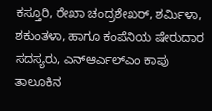ಕಸ್ತೂರಿ, ರೇಖಾ ಚಂದ್ರಶೇಖರ್, ಶರ್ಮಿಳಾ, ಶಕುಂತಳಾ, ಹಾಗೂ ಕಂಪೆನಿಯ ಷೇರುದಾರ ಸದಸ್ಯರು, ಎನ್ಆರ್ಎಲ್ಎಂ ಕಾಪು ತಾಲೂಕಿನ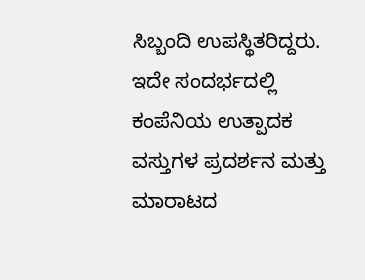ಸಿಬ್ಬಂದಿ ಉಪಸ್ಥಿತರಿದ್ದರು. ಇದೇ ಸಂದರ್ಭದಲ್ಲಿ ಕಂಪೆನಿಯ ಉತ್ಪಾದಕ ವಸ್ತುಗಳ ಪ್ರದರ್ಶನ ಮತ್ತು ಮಾರಾಟದ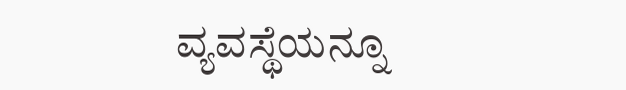ವ್ಯವಸ್ಥೆಯನ್ನೂ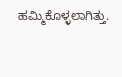ಹಮ್ಮಿಕೊಳ್ಳಲಾಗಿತ್ತು.